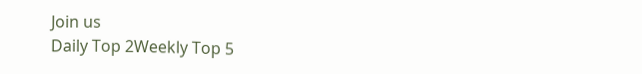Join us
Daily Top 2Weekly Top 5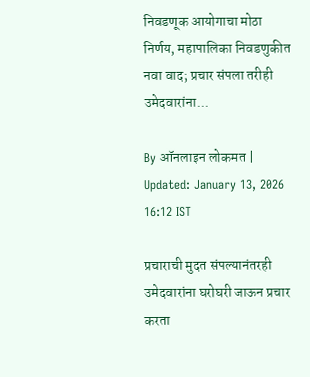निवडणूक आयोगाचा मोठा निर्णय, महापालिका निवडणुकीत नवा वाद; प्रचार संपला तरीही उमेदवारांना...

By ऑनलाइन लोकमत | Updated: January 13, 2026 16:12 IST

प्रचाराची मुदत संपल्यानंतरही उमेदवारांना घरोघरी जाऊन प्रचार करता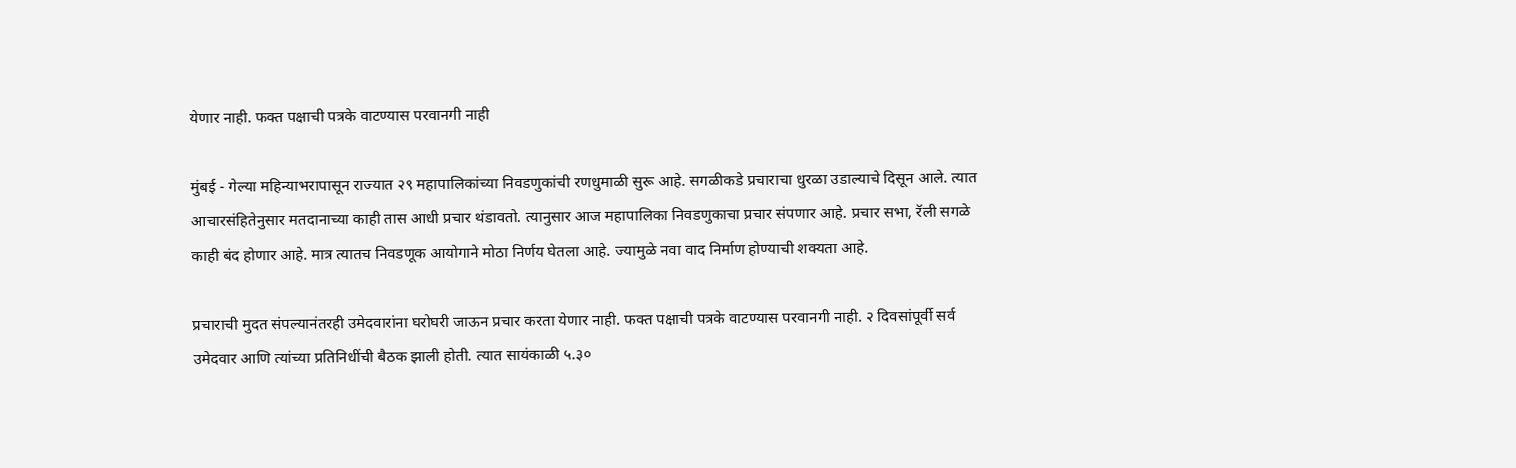येणार नाही. फक्त पक्षाची पत्रके वाटण्यास परवानगी नाही

मुंबई - गेल्या महिन्याभरापासून राज्यात २९ महापालिकांच्या निवडणुकांची रणधुमाळी सुरू आहे. सगळीकडे प्रचाराचा धुरळा उडाल्याचे दिसून आले. त्यात आचारसंहितेनुसार मतदानाच्या काही तास आधी प्रचार थंडावतो. त्यानुसार आज महापालिका निवडणुकाचा प्रचार संपणार आहे. प्रचार सभा, रॅली सगळे काही बंद होणार आहे. मात्र त्यातच निवडणूक आयोगाने मोठा निर्णय घेतला आहे. ज्यामुळे नवा वाद निर्माण होण्याची शक्यता आहे.

प्रचाराची मुदत संपल्यानंतरही उमेदवारांना घरोघरी जाऊन प्रचार करता येणार नाही. फक्त पक्षाची पत्रके वाटण्यास परवानगी नाही. २ दिवसांपूर्वी सर्व उमेदवार आणि त्यांच्या प्रतिनिधींची बैठक झाली होती. त्यात सायंकाळी ५.३०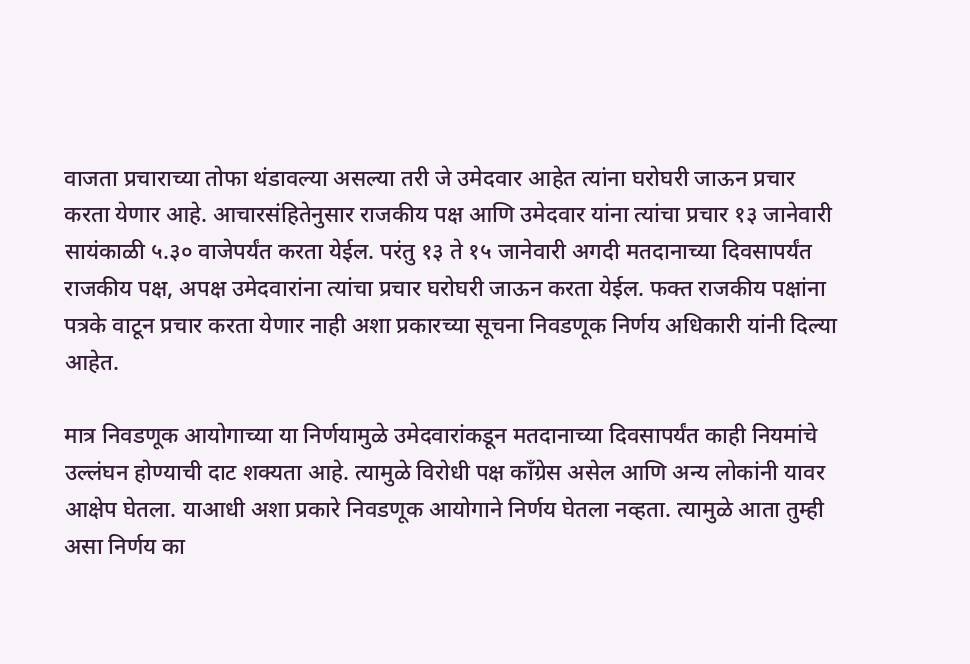वाजता प्रचाराच्या तोफा थंडावल्या असल्या तरी जे उमेदवार आहेत त्यांना घरोघरी जाऊन प्रचार करता येणार आहे. आचारसंहितेनुसार राजकीय पक्ष आणि उमेदवार यांना त्यांचा प्रचार १३ जानेवारी सायंकाळी ५.३० वाजेपर्यंत करता येईल. परंतु १३ ते १५ जानेवारी अगदी मतदानाच्या दिवसापर्यंत राजकीय पक्ष, अपक्ष उमेदवारांना त्यांचा प्रचार घरोघरी जाऊन करता येईल. फक्त राजकीय पक्षांना पत्रके वाटून प्रचार करता येणार नाही अशा प्रकारच्या सूचना निवडणूक निर्णय अधिकारी यांनी दिल्या आहेत.

मात्र निवडणूक आयोगाच्या या निर्णयामुळे उमेदवारांकडून मतदानाच्या दिवसापर्यंत काही नियमांचे उल्लंघन होण्याची दाट शक्यता आहे. त्यामुळे विरोधी पक्ष काँग्रेस असेल आणि अन्य लोकांनी यावर आक्षेप घेतला. याआधी अशा प्रकारे निवडणूक आयोगाने निर्णय घेतला नव्हता. त्यामुळे आता तुम्ही असा निर्णय का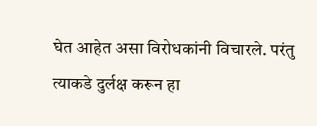घेत आहेत असा विरोधकांनी विचारले. परंतु त्याकडे दुर्लक्ष करून हा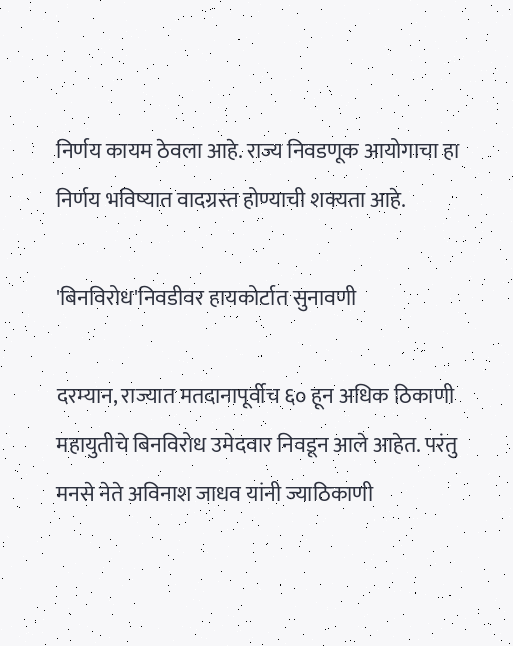निर्णय कायम ठेवला आहे. राज्य निवडणूक आयोगाचा हा निर्णय भविष्यात वादग्रस्त होण्याची शक्यता आहे.

'बिनविरोध'निवडीवर हायकोर्टात सुनावणी

दरम्यान, राज्यात मतदानापूर्वीच ६० हून अधिक ठिकाणी महायुतीचे बिनविरोध उमेदवार निवडून आले आहेत. परंतु मनसे नेते अविनाश जाधव यांनी ज्याठिकाणी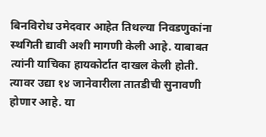बिनविरोध उमेदवार आहेत तिथल्या निवडणुकांना स्थगिती द्यावी अशी मागणी केली आहे. याबाबत त्यांनी याचिका हायकोर्टात दाखल केली होती. त्यावर उद्या १४ जानेवारीला तातडीची सुनावणी होणार आहे. या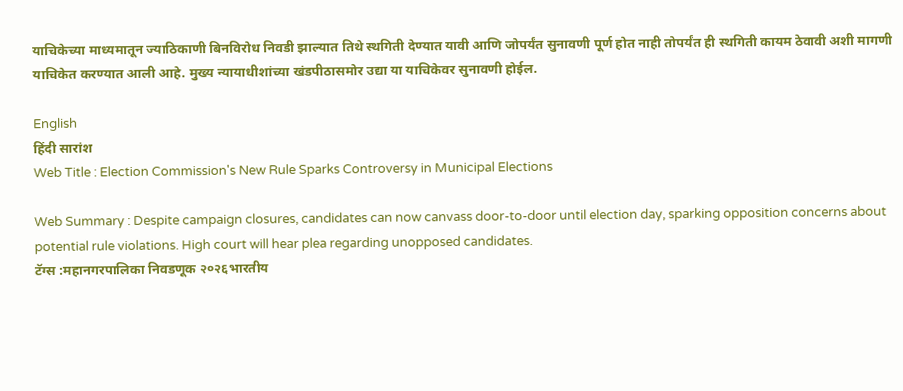याचिकेच्या माध्यमातून ज्याठिकाणी बिनविरोध निवडी झाल्यात तिथे स्थगिती देण्यात यावी आणि जोपर्यंत सुनावणी पूर्ण होत नाही तोपर्यंत ही स्थगिती कायम ठेवावी अशी मागणी याचिकेत करण्यात आली आहे. मुख्य न्यायाधीशांच्या खंडपीठासमोर उद्या या याचिकेवर सुनावणी होईल.

English
हिंदी सारांश
Web Title : Election Commission's New Rule Sparks Controversy in Municipal Elections

Web Summary : Despite campaign closures, candidates can now canvass door-to-door until election day, sparking opposition concerns about potential rule violations. High court will hear plea regarding unopposed candidates.
टॅग्स :महानगरपालिका निवडणूक २०२६भारतीय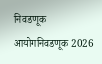निवडणूक आयोगनिवडणूक 2026